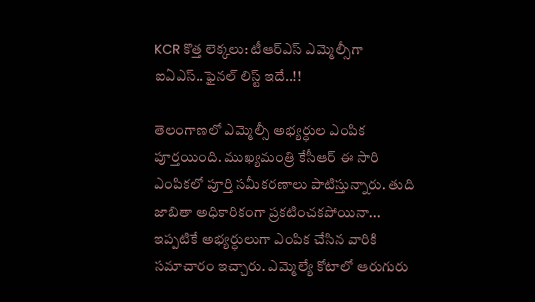KCR కొత్త లెక్కలు: టీఆర్ఎస్‌ ఎమ్మెల్సీగా ఐఏఎస్..ఫైనల్ లిస్ట్ ఇదే..!!

తెలంగాణలో ఎమ్మెల్సీ అభ్యర్ధుల ఎంపిక పూర్తయింది. ముఖ్యమంత్రి కేసీఆర్ ఈ సారి ఎంపికలో పూర్తి సమీకరణాలు పాటిస్తున్నారు. తుది జాబితా అధికారికంగా ప్రకటించకపోయినా... ఇప్పటికే అభ్యర్ధులుగా ఎంపిక చేసిన వారికి సమాచారం ఇచ్చారు. ఎమ్మెల్యే కోటాలో ఆరుగురు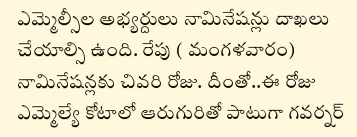ఎమ్మెల్సీల అభ్యర్దులు నామినేషన్లు దాఖలు చేయాల్సి ఉంది. రేపు ( మంగళవారం) నామినేషన్లకు చివరి రోజు. దీంతో..ఈ రోజు ఎమ్మెల్యే కోటాలో ఆరుగురితో పాటుగా గవర్నర్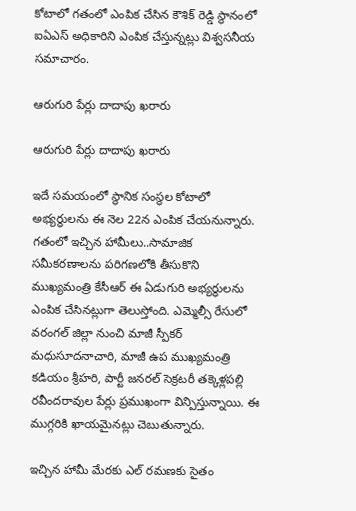కోటాలో గతంలో ఎంపిక చేసిన కౌశిక్ రెడ్డి స్థానంలో ఐఏఎస్ అధికారిని ఎంపిక చేస్తున్నట్లు విశ్వసనీయ సమాచారం.

ఆరుగురి పేర్లు దాదాపు ఖరారు

ఆరుగురి పేర్లు దాదాపు ఖరారు

ఇదే సమయంలో స్థానిక సంస్థల కోటాలో అభ్యర్ధులను ఈ నెల 22న ఎంపిక చేయనున్నారు. గతంలో ఇచ్చిన హామీలు..సామాజిక సమీకరణాలను పరిగణలోకి తీసుకొని ముఖ్యమంత్రి కేసీఆర్ ఈ ఏడుగురి అభ్యర్ధులను ఎంపిక చేసినట్లుగా తెలుస్తోంది. ఎమ్మెల్సీ రేసులో వరంగల్‌ జిల్లా నుంచి మాజీ స్పీకర్‌ మధుసూదనాచారి, మాజీ ఉప ముఖ్యమంత్రి కడియం శ్రీహరి, పార్టీ జనరల్ సెక్రటరీ తక్కెళ్లపల్లి రవీందరావుల పేర్లు ప్రముఖంగా విన్పిస్తున్నాయి. ఈ ముగ్గరికి ఖాయమైనట్లు చెబుతున్నారు.

ఇచ్చిన హామీ మేరకు ఎల్ రమణకు సైతం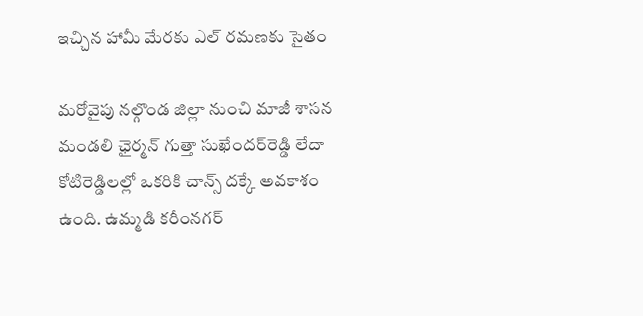ఇచ్చిన హామీ మేరకు ఎల్ రమణకు సైతం

మరోవైపు నల్గొండ జిల్లా నుంచి మాజీ శాసన మండలి ఛైర్మన్‌ గుత్తా సుఖేందర్‌రెడ్డి లేదా కోటిరెడ్డిలల్లో ఒకరికి చాన్స్‌ దక్కే అవకాశం ఉంది. ఉమ్మడి కరీంనగర్‌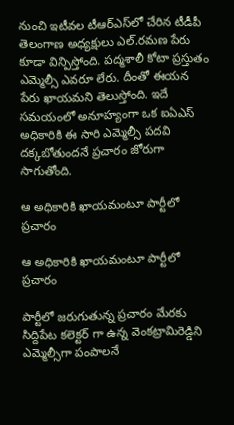నుంచి ఇటీవల టీఆర్ఎస్‌లో చేరిన టీడీపీ తెలంగాణ అధ్యక్షులు ఎల్‌.రమణ పేరు కూడా విన్పిస్తోంది. పద్మశాలీ కోటా ప్రస్తుతం ఎమ్మెల్సీ ఎవరూ లేరు. దీంతో ఈయన పేరు ఖాయమని తెలుస్తోంది. ఇదే సమయంలో అనూహ్యంగా ఒక ఐఏఎస్ అధికారికి ఈ సారి ఎమ్మెల్సీ పదవి దక్కబోతుందనే ప్రచారం జోరుగా సాగుతోంది.

ఆ అధికారికి ఖాయమంటూ పార్టీలో ప్రచారం

ఆ అధికారికి ఖాయమంటూ పార్టీలో ప్రచారం

పార్టీలో జరుగుతున్న ప్రచారం మేరకు సిద్దిపేట కలెక్టర్ గా ఉన్న వెంకట్రామిరెడ్డిని ఎమ్మెల్సీగా పంపాలనే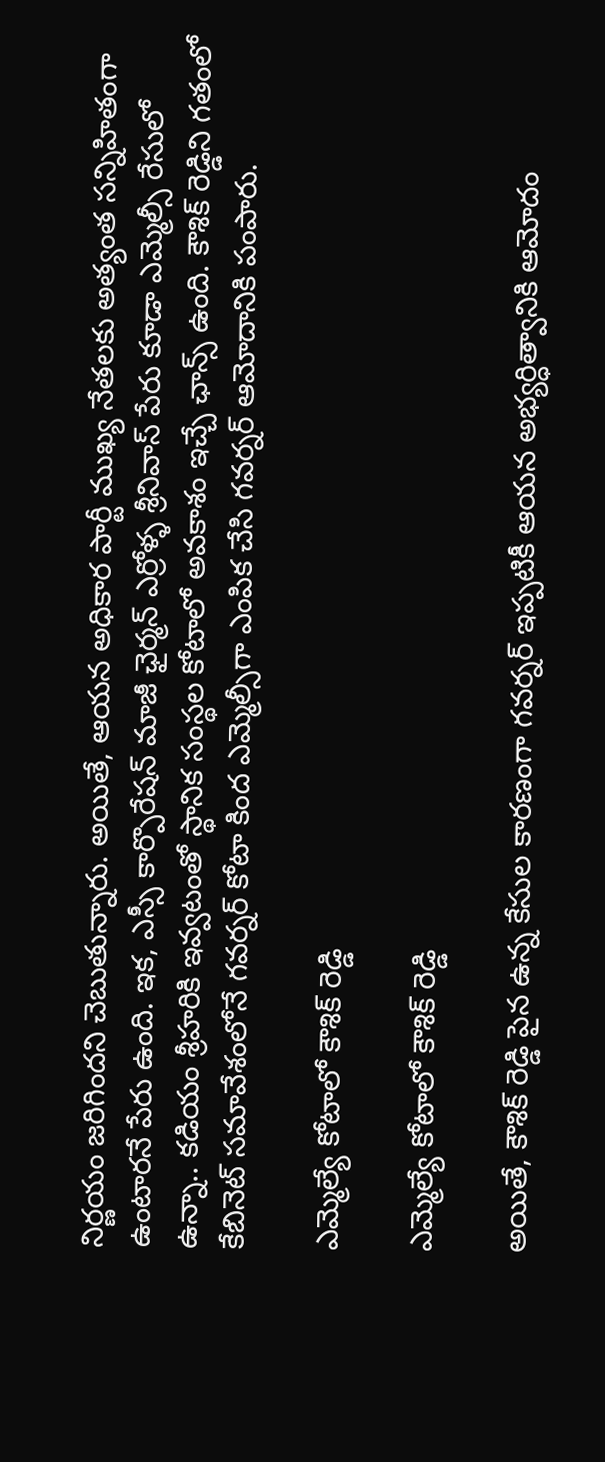నిర్ణయం జరిగిందని చెబుతున్నారు. అయితే, ఆయన అధికార పార్టీ ముఖ్య నేతలకు అత్యంత సన్నిహితంగా ఉంటారనే పేరు ఉంది. ఇక, ఎస్సీ కార్పొరేషన్‌ మాజీ ఛైర్మన్‌ ఎర్రోళ్ళ శ్రీనివాస్‌ పేరు కూడా ఎమ్మెల్సీ రేసులో ఉన్నా.. కడియం శ్రీహరికి ఇవ్వటంతో స్థానిక సంస్థల కోటాలో అవకాశం ఇచ్చే ఛాన్స్ ఉంది. కౌశిక్ రెడ్డిని గతంలో కేబినెట్ సమావేశంలోనే గవర్నర్ కోటా కింద ఎమ్మెల్సీగా ఎంపిక చేసి గవర్నర్ ఆమోదానికి పంపారు.

ఎమ్మెల్యే కోటాలో కౌశిక్ రెడ్డి

ఎమ్మెల్యే కోటాలో కౌశిక్ రెడ్డి

అయితే, కౌశిక్ రెడ్డి పైన ఉన్న కేసుల కారణంగా గవర్నర్ ఇప్పటికీ ఆయన అభ్యర్ధిత్వానికి ఆమోదం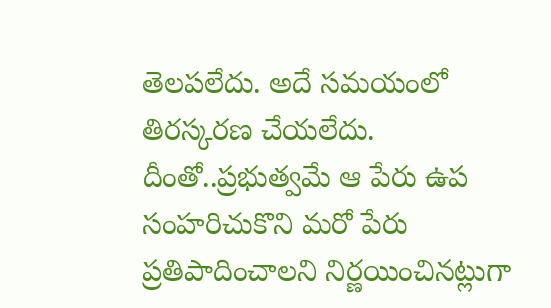తెలపలేదు. అదే సమయంలో తిరస్కరణ చేయలేదు. దీంతో..ప్రభుత్వమే ఆ పేరు ఉప సంహరిచుకొని మరో పేరు ప్రతిపాదించాలని నిర్ణయించినట్లుగా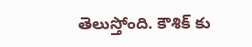తెలుస్తోంది. కౌశిక్ కు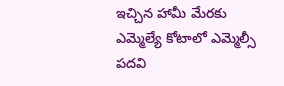ఇచ్చిన హామీ మేరకు ఎమ్మెల్యే కోటాలో ఎమ్మెల్సీ పదవి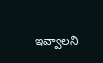ఇవ్వాలని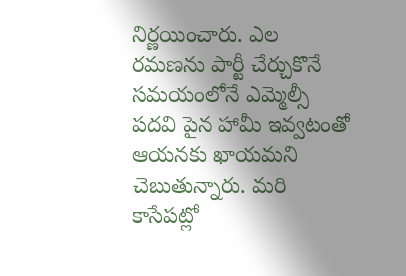నిర్ణయించారు. ఎల రమణను పార్టీ చేర్చుకొనే సమయంలోనే ఎమ్మెల్సీ పదవి పైన హామీ ఇవ్వటంతో ఆయనకు ఖాయమని చెబుతున్నారు. మరి కాసేపట్లో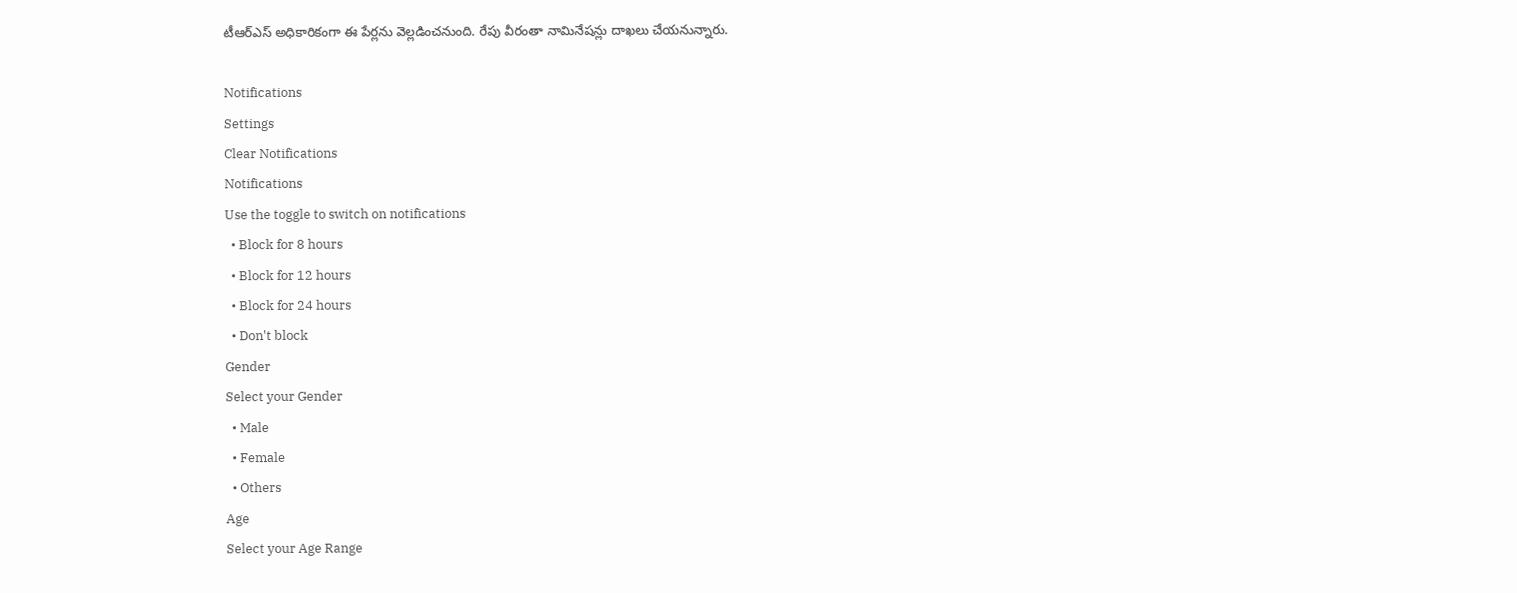టీఆర్ఎస్ అధికారికంగా ఈ పేర్లను వెల్లడించనుంది. రేపు వీరంతా నామినేషన్లు దాఖలు చేయనున్నారు.

Notifications
Settings
Clear Notifications
Notifications
Use the toggle to switch on notifications
  • Block for 8 hours
  • Block for 12 hours
  • Block for 24 hours
  • Don't block
Gender
Select your Gender
  • Male
  • Female
  • Others
Age
Select your Age Range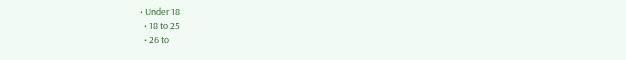• Under 18
  • 18 to 25
  • 26 to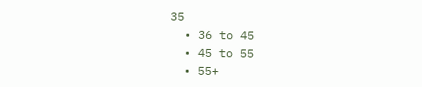35
  • 36 to 45
  • 45 to 55
  • 55+